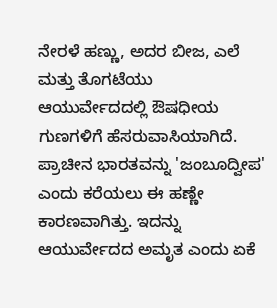ನೇರಳೆ ಹಣ್ಣು, ಅದರ ಬೀಜ, ಎಲೆ ಮತ್ತು ತೊಗಟೆಯು ಆಯುರ್ವೇದದಲ್ಲಿ ಔಷಧೀಯ ಗುಣಗಳಿಗೆ ಹೆಸರುವಾಸಿಯಾಗಿದೆ. ಪ್ರಾಚೀನ ಭಾರತವನ್ನು 'ಜಂಬೂದ್ವೀಪ' ಎಂದು ಕರೆಯಲು ಈ ಹಣ್ಣೇ ಕಾರಣವಾಗಿತ್ತು. ಇದನ್ನು ಆಯುರ್ವೇದದ ಅಮೃತ ಎಂದು ಏಕೆ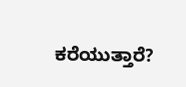ಕರೆಯುತ್ತಾರೆ?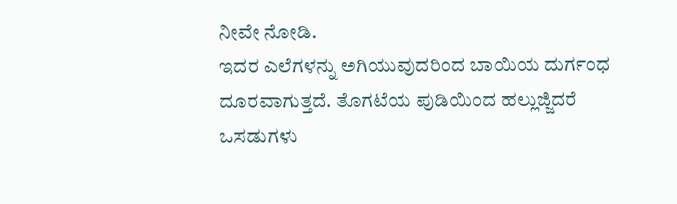ನೀವೇ ನೋಡಿ.
ಇದರ ಎಲೆಗಳನ್ನು ಅಗಿಯುವುದರಿಂದ ಬಾಯಿಯ ದುರ್ಗಂಧ ದೂರವಾಗುತ್ತದೆ. ತೊಗಟೆಯ ಪುಡಿಯಿಂದ ಹಲ್ಲುಜ್ಜಿದರೆ ಒಸಡುಗಳು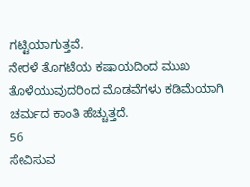ಗಟ್ಟಿಯಾಗುತ್ತವೆ.
ನೇರಳೆ ತೊಗಟೆಯ ಕಷಾಯದಿಂದ ಮುಖ ತೊಳೆಯುವುದರಿಂದ ಮೊಡವೆಗಳು ಕಡಿಮೆಯಾಗಿ ಚರ್ಮದ ಕಾಂತಿ ಹೆಚ್ಚುತ್ತದೆ.
56
ಸೇವಿಸುವ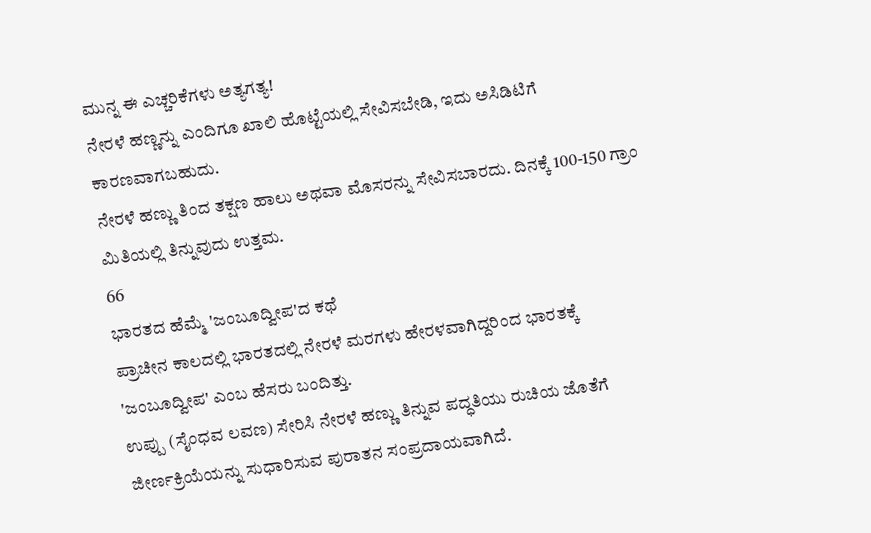ಮುನ್ನ ಈ ಎಚ್ಚರಿಕೆಗಳು ಅತ್ಯಗತ್ಯ!
ನೇರಳೆ ಹಣ್ಣನ್ನು ಎಂದಿಗೂ ಖಾಲಿ ಹೊಟ್ಟೆಯಲ್ಲಿ ಸೇವಿಸಬೇಡಿ, ಇದು ಅಸಿಡಿಟಿಗೆ ಕಾರಣವಾಗಬಹುದು.
ನೇರಳೆ ಹಣ್ಣು ತಿಂದ ತಕ್ಷಣ ಹಾಲು ಅಥವಾ ಮೊಸರನ್ನು ಸೇವಿಸಬಾರದು. ದಿನಕ್ಕೆ 100-150 ಗ್ರಾಂ ಮಿತಿಯಲ್ಲಿ ತಿನ್ನುವುದು ಉತ್ತಮ.
66
ಭಾರತದ ಹೆಮ್ಮೆ 'ಜಂಬೂದ್ವೀಪ'ದ ಕಥೆ
ಪ್ರಾಚೀನ ಕಾಲದಲ್ಲಿ ಭಾರತದಲ್ಲಿ ನೇರಳೆ ಮರಗಳು ಹೇರಳವಾಗಿದ್ದರಿಂದ ಭಾರತಕ್ಕೆ 'ಜಂಬೂದ್ವೀಪ' ಎಂಬ ಹೆಸರು ಬಂದಿತ್ತು.
ಉಪ್ಪು (ಸೈಂಧವ ಲವಣ) ಸೇರಿಸಿ ನೇರಳೆ ಹಣ್ಣು ತಿನ್ನುವ ಪದ್ಧತಿಯು ರುಚಿಯ ಜೊತೆಗೆ ಜೀರ್ಣಕ್ರಿಯೆಯನ್ನು ಸುಧಾರಿಸುವ ಪುರಾತನ ಸಂಪ್ರದಾಯವಾಗಿದೆ.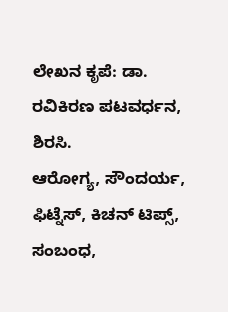ಲೇಖನ ಕೃಪೆ: ಡಾ. ರವಿಕಿರಣ ಪಟವರ್ಧನ, ಶಿರಸಿ.
ಆರೋಗ್ಯ, ಸೌಂದರ್ಯ, ಫಿಟ್ನೆಸ್, ಕಿಚನ್ ಟಿಪ್ಸ್, ಸಂಬಂಧ,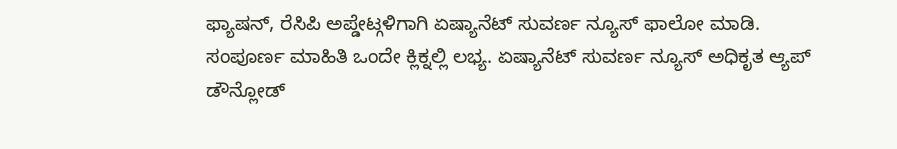ಫ್ಯಾಷನ್, ರೆಸಿಪಿ ಅಪ್ಡೇಟ್ಗಳಿಗಾಗಿ ಏಷ್ಯಾನೆಟ್ ಸುವರ್ಣ ನ್ಯೂಸ್ ಫಾಲೋ ಮಾಡಿ. ಸಂಪೂರ್ಣ ಮಾಹಿತಿ ಒಂದೇ ಕ್ಲಿಕ್ನಲ್ಲಿ ಲಭ್ಯ. ಏಷ್ಯಾನೆಟ್ ಸುವರ್ಣ ನ್ಯೂಸ್ ಅಧಿಕೃತ ಆ್ಯಪ್ ಡೌನ್ಲೋಡ್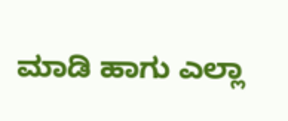ಮಾಡಿ ಹಾಗು ಎಲ್ಲಾ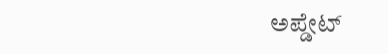ಅಪ್ಡೇಟ್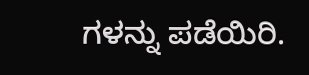ಗಳನ್ನು ಪಡೆಯಿರಿ.